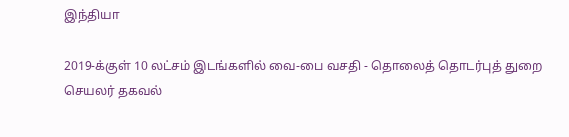இந்தியா

2019-க்குள் 10 லட்சம் இடங்களில் வை-பை வசதி - தொலைத் தொடர்புத் துறை செயலர் தகவல்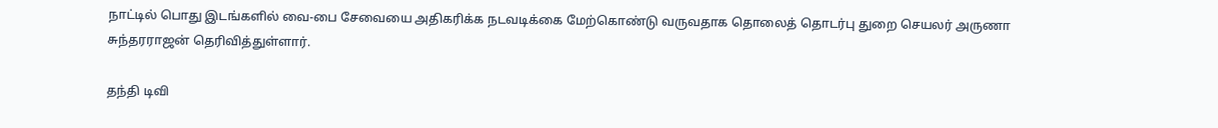நாட்டில் பொது இடங்களில் வை-பை சேவையை அதிகரிக்க நடவடிக்கை மேற்கொண்டு வருவதாக தொலைத் தொடர்பு துறை செயலர் அருணா சுந்தரராஜன் தெரிவித்துள்ளார்.

தந்தி டிவி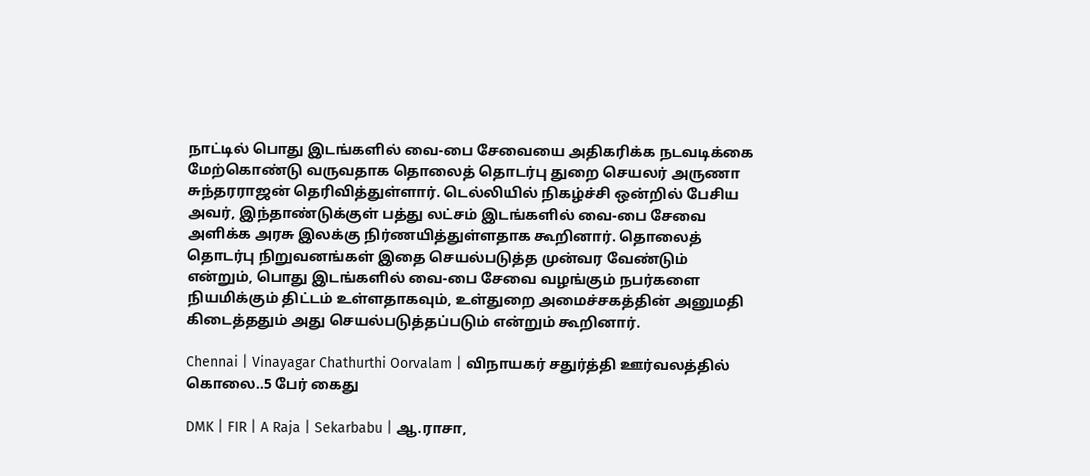நாட்டில் பொது இடங்களில் வை-பை சேவையை அதிகரிக்க நடவடிக்கை மேற்கொண்டு வருவதாக தொலைத் தொடர்பு துறை செயலர் அருணா சுந்தரராஜன் தெரிவித்துள்ளார். டெல்லியில் நிகழ்ச்சி ஒன்றில் பேசிய அவர், இந்தாண்டுக்குள் பத்து லட்சம் இடங்களில் வை-பை சேவை அளிக்க அரசு இலக்கு நிர்ணயித்துள்ளதாக கூறினார். தொலைத் தொடர்பு நிறுவனங்கள் இதை செயல்படுத்த முன்வர வேண்டும் என்றும், பொது இடங்களில் வை-பை சேவை வழங்கும் நபர்களை நியமிக்கும் திட்டம் உள்ளதாகவும், உள்துறை அமைச்சகத்தின் அனுமதி கிடைத்ததும் அது செயல்படுத்தப்படும் என்றும் கூறினார்.

Chennai | Vinayagar Chathurthi Oorvalam | விநாயகர் சதுர்த்தி ஊர்வலத்தில் கொலை..5 பேர் கைது

DMK | FIR | A Raja | Sekarbabu | ஆ.ராசா,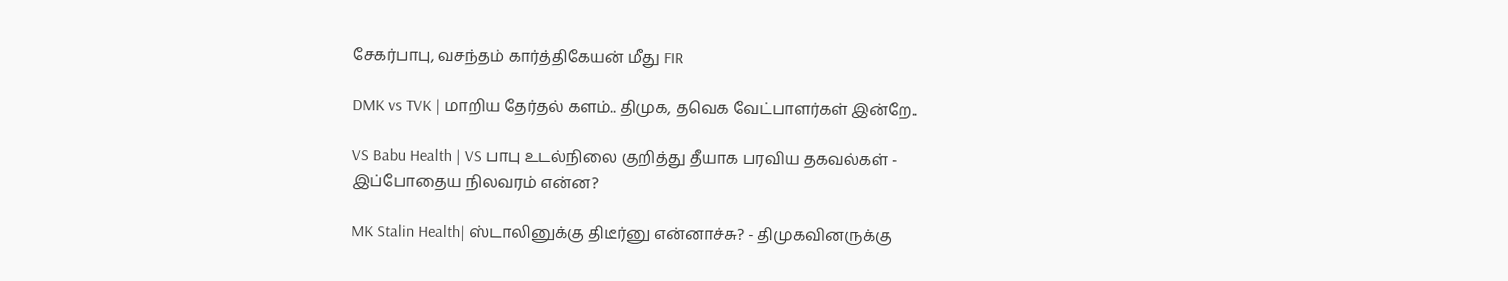சேகர்பாபு, வசந்தம் கார்த்திகேயன் மீது FIR

DMK vs TVK | மாறிய தேர்தல் களம்.. திமுக, தவெக வேட்பாளர்கள் இன்றே..

VS Babu Health | VS பாபு உடல்நிலை குறித்து தீயாக பரவிய தகவல்கள் - இப்போதைய நிலவரம் என்ன?

MK Stalin Health| ஸ்டாலினுக்கு திடீர்னு என்னாச்சு? - திமுகவினருக்கு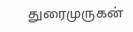துரைமுருகன்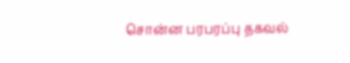சொன்ன பரபரப்பு தகவல்